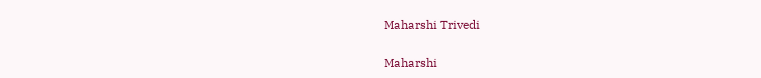Maharshi Trivedi

Maharshi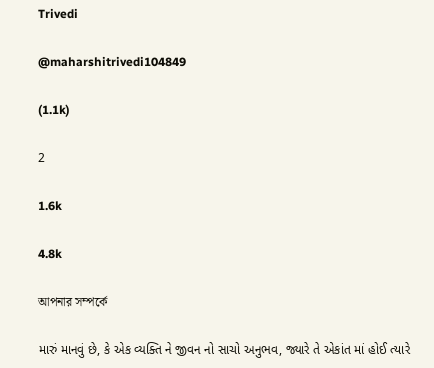Trivedi

@maharshitrivedi104849

(1.1k)

2

1.6k

4.8k

আপনার সম্পর্কে

મારું માનવું છે, કે એક વ્યક્તિ ને જીવન નો સાચો અનુભવ, જ્યારે તે એકાંત માં હોઈ ત્યારે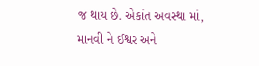જ થાય છે. એકાંત અવસ્થા માં, માનવી ને ઈશ્વર અને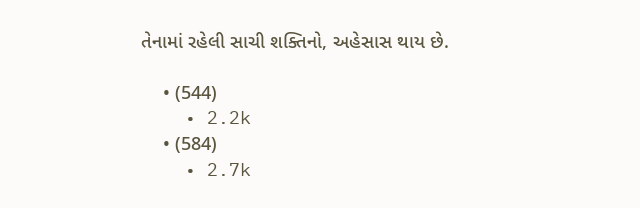તેનામાં રહેલી સાચી શક્તિનો, અહેસાસ થાય છે.

    • (544)
    • 2.2k
    • (584)
    • 2.7k